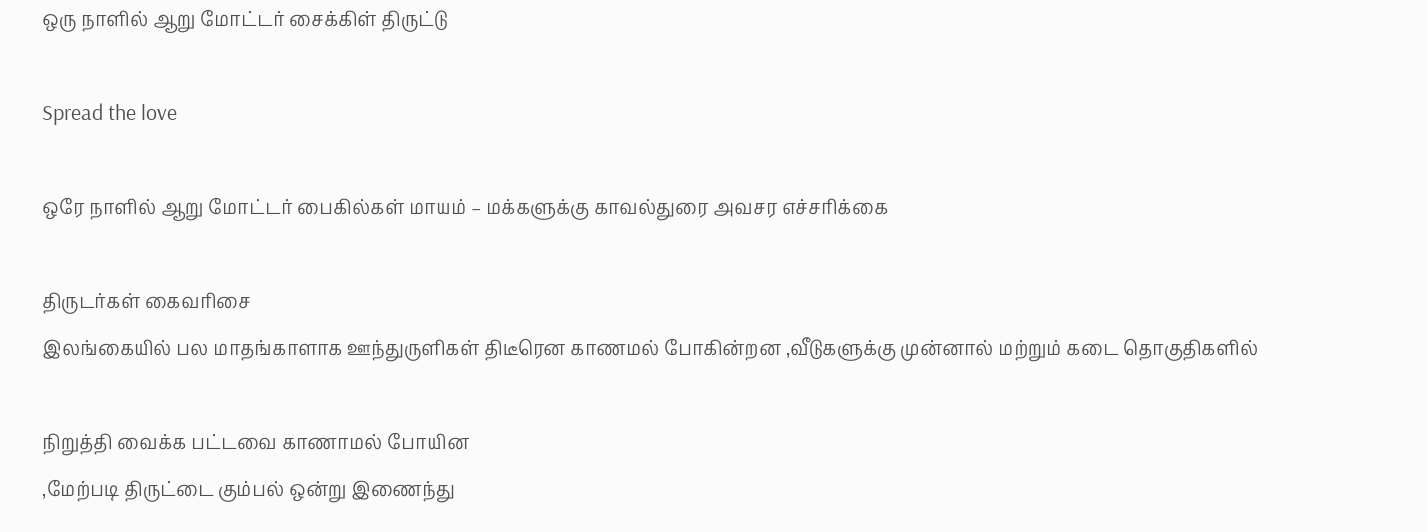ஒரு நாளில் ஆறு மோட்டர் சைக்கிள் திருட்டு

Spread the love

ஒரே நாளில் ஆறு மோட்டர் பைகில்கள் மாயம் – மக்களுக்கு காவல்துரை அவசர எச்சரிக்கை

திருடர்கள் கைவரிசை
இலங்கையில் பல மாதங்காளாக ஊந்துருளிகள் திடீரென காணமல் போகின்றன ,வீடுகளுக்கு முன்னால் மற்றும் கடை தொகுதிகளில்

நிறுத்தி வைக்க பட்டவை காணாமல் போயின
,மேற்படி திருட்டை கும்பல் ஒன்று இணைந்து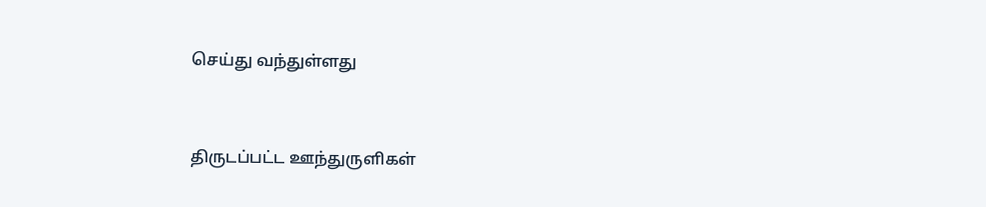செய்து வந்துள்ளது


திருடப்பட்ட ஊந்துருளிகள்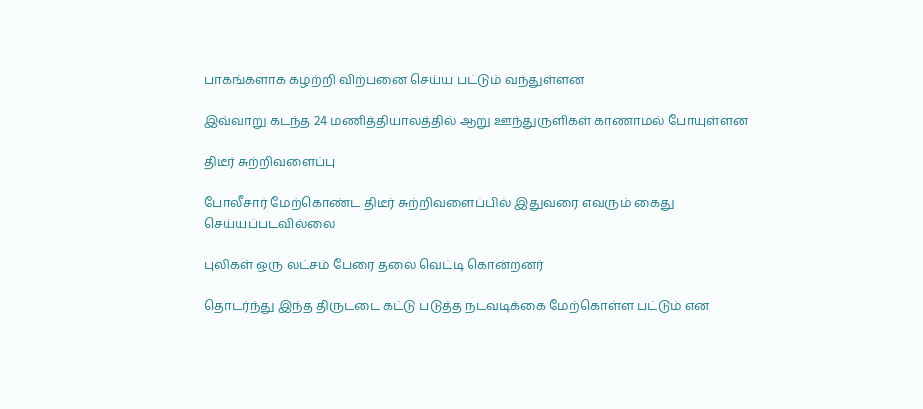பாகங்களாக கழற்றி விற்பனை செய்ய பட்டும் வந்துள்ளன

இவ்வாறு கடந்த 24 மணித்தியாலத்தில் ஆறு ஊந்துருளிகள் காணாமல் போயுள்ளன

திடீர் சுற்றிவளைப்பு

போலீசார் மேற்கொண்ட திடீர் சுற்றிவளைப்பில் இதுவரை எவரும் கைது செய்யப்படவில்லை

புலிகள் ஒரு லட்சம் பேரை தலை வெட்டி கொன்றனர்

தொடர்ந்து இந்த திருடடை கட்டு படுத்த நடவடிக்கை மேற்கொள்ள பட்டும் என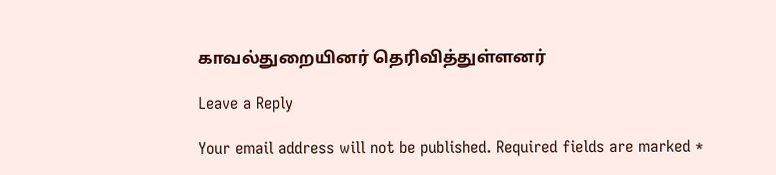காவல்துறையினர் தெரிவித்துள்ளனர்

Leave a Reply

Your email address will not be published. Required fields are marked *